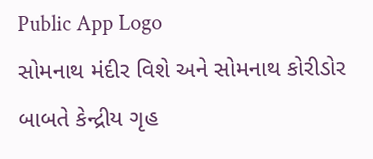Public App Logo
સોમનાથ મંદીર વિશે અને સોમનાથ કોરીડોર બાબતે કેન્દ્રીય ગૃહ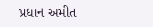પ્રધાન અમીત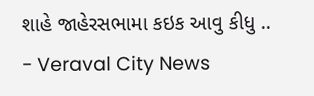શાહે જાહેરસભામા કઇક આવુ કીધુ .. - Veraval City News